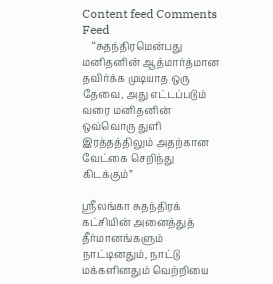Content feed Comments Feed
    “சுதந்திரமென்பது மனிதனின் ஆத்மார்த்மான தவிர்க்க முடியாத ஒரு தேவை, அது எட்டப்படும் வரை மனிதனின் ஒவ்வொரு துளி இரத்தத்திலும் அதற்கான வேட்கை செறிந்து கிடக்கும்”

ஸ்ரீலங்கா சுதந்திரக் கட்சியின் அனைத்துத் தீர்மானங்களும் நாட்டினதும், நாட்டு மக்களினதும் வெற்றியை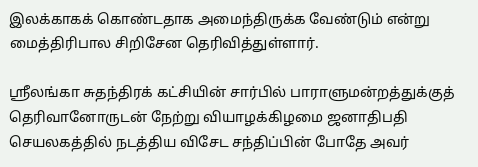இலக்காகக் கொண்டதாக அமைந்திருக்க வேண்டும் என்று மைத்திரிபால சிறிசேன தெரிவித்துள்ளார்.

ஸ்ரீலங்கா சுதந்திரக் கட்சியின் சார்பில் பாராளுமன்றத்துக்குத் தெரிவானோருடன் நேற்று வியாழக்கிழமை ஜனாதிபதி செயலகத்தில் நடத்திய விசேட சந்திப்பின் போதே அவர்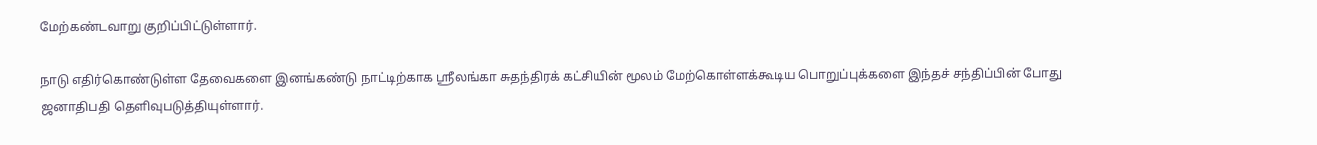மேற்கண்டவாறு குறிப்பிட்டுள்ளார்.

நாடு எதிர்கொண்டுள்ள தேவைகளை இனங்கண்டு நாட்டிற்காக ஸ்ரீலங்கா சுதந்திரக் கட்சியின் மூலம் மேற்கொள்ளக்கூடிய பொறுப்புக்களை இந்தச் சந்திப்பின் போது ஜனாதிபதி தெளிவுபடுத்தியுள்ளார்.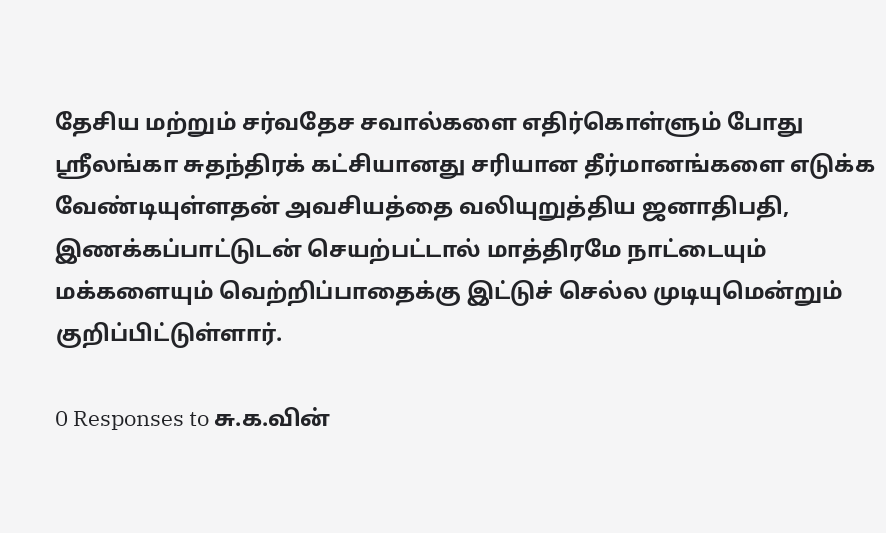தேசிய மற்றும் சர்வதேச சவால்களை எதிர்கொள்ளும் போது ஸ்ரீலங்கா சுதந்திரக் கட்சியானது சரியான தீர்மானங்களை எடுக்க வேண்டியுள்ளதன் அவசியத்தை வலியுறுத்திய ஜனாதிபதி, இணக்கப்பாட்டுடன் செயற்பட்டால் மாத்திரமே நாட்டையும் மக்களையும் வெற்றிப்பாதைக்கு இட்டுச் செல்ல முடியுமென்றும் குறிப்பிட்டுள்ளார்.

0 Responses to சு.க.வின்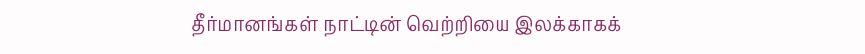தீர்மானங்கள் நாட்டின் வெற்றியை இலக்காகக்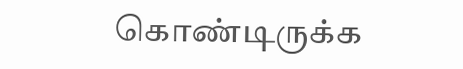கொண்டிருக்க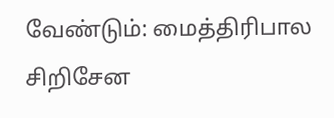வேண்டும்: மைத்திரிபால சிறிசேன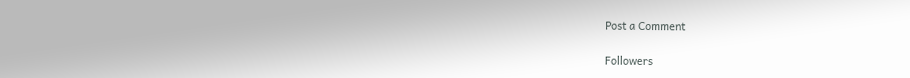Post a Comment

Followers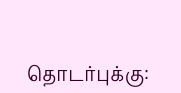தொடர்புக்கு: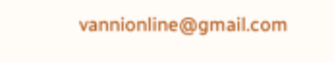vannionline@gmail.com